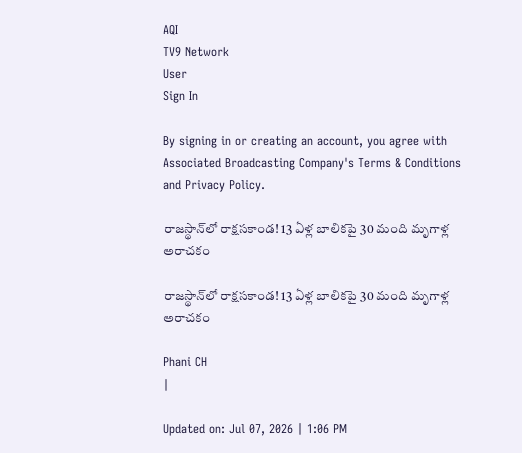AQI
TV9 Network
User
Sign In

By signing in or creating an account, you agree with Associated Broadcasting Company's Terms & Conditions and Privacy Policy.

రాజస్థాన్‌లో రాక్షసకాండ! 13 ఏళ్ల బాలికపై 30 మంది మృగాళ్ల అరాచకం

రాజస్థాన్‌లో రాక్షసకాండ! 13 ఏళ్ల బాలికపై 30 మంది మృగాళ్ల అరాచకం

Phani CH
|

Updated on: Jul 07, 2026 | 1:06 PM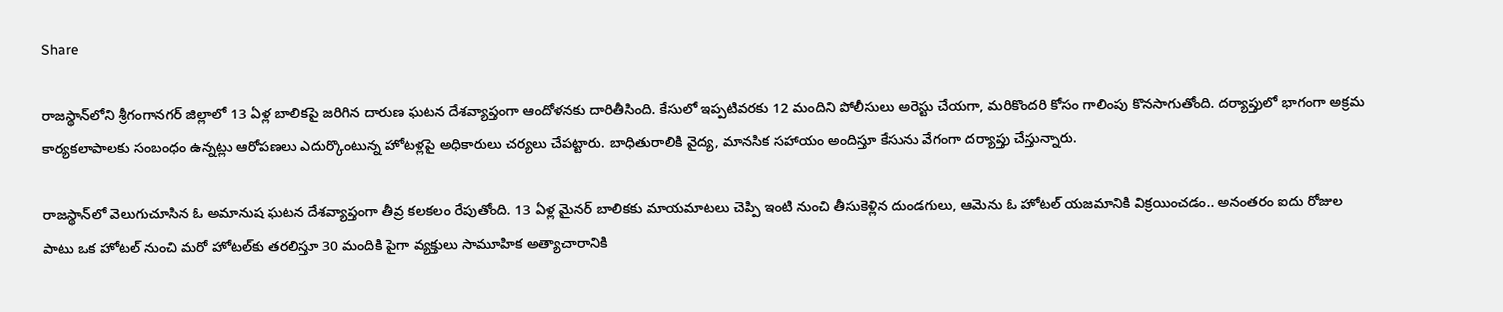Share

రాజస్థాన్‌లోని శ్రీగంగానగర్ జిల్లాలో 13 ఏళ్ల బాలికపై జరిగిన దారుణ ఘటన దేశవ్యాప్తంగా ఆందోళనకు దారితీసింది. కేసులో ఇప్పటివరకు 12 మందిని పోలీసులు అరెస్టు చేయగా, మరికొందరి కోసం గాలింపు కొనసాగుతోంది. దర్యాప్తులో భాగంగా అక్రమ కార్యకలాపాలకు సంబంధం ఉన్నట్లు ఆరోపణలు ఎదుర్కొంటున్న హోటళ్లపై అధికారులు చర్యలు చేపట్టారు. బాధితురాలికి వైద్య, మానసిక సహాయం అందిస్తూ కేసును వేగంగా దర్యాప్తు చేస్తున్నారు.

రాజస్థాన్‌లో వెలుగుచూసిన ఓ అమానుష ఘటన దేశవ్యాప్తంగా తీవ్ర కలకలం రేపుతోంది. 13 ఏళ్ల మైనర్ బాలికకు మాయమాటలు చెప్పి ఇంటి నుంచి తీసుకెళ్లిన దుండగులు, ఆమెను ఓ హోటల్ యజమానికి విక్రయించడం.. అనంతరం ఐదు రోజుల పాటు ఒక హోటల్ నుంచి మరో హోటల్‌కు తరలిస్తూ 30 మందికి పైగా వ్యక్తులు సామూహిక అత్యాచారానికి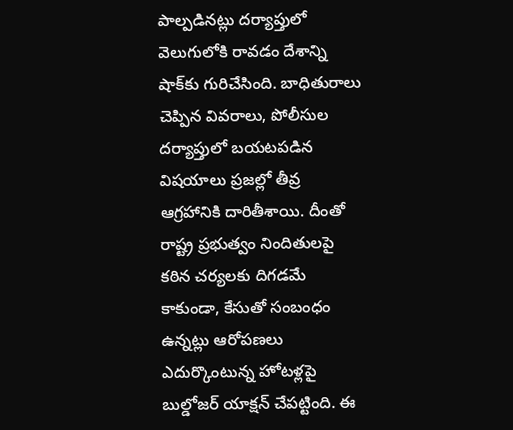పాల్పడినట్లు దర్యాప్తులో వెలుగులోకి రావడం దేశాన్ని షాక్‌కు గురిచేసింది. బాధితురాలు చెప్పిన వివరాలు, పోలీసుల దర్యాప్తులో బయటపడిన విషయాలు ప్రజల్లో తీవ్ర ఆగ్రహానికి దారితీశాయి. దీంతో రాష్ట్ర ప్రభుత్వం నిందితులపై కఠిన చర్యలకు దిగడమే కాకుండా, కేసుతో సంబంధం ఉన్నట్లు ఆరోపణలు ఎదుర్కొంటున్న హోటళ్లపై బుల్డోజర్ యాక్షన్ చేపట్టింది. ఈ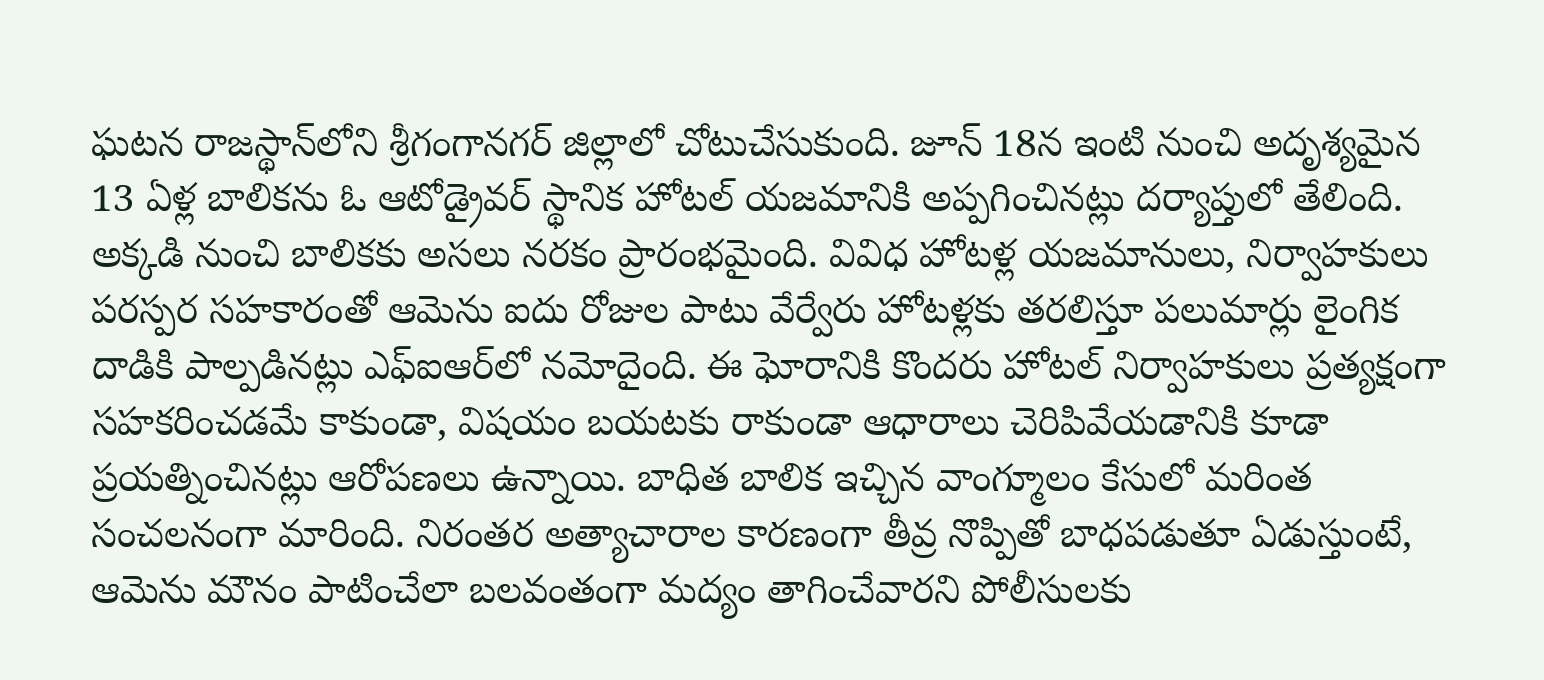ఘటన రాజస్థాన్‌లోని శ్రీగంగానగర్ జిల్లాలో చోటుచేసుకుంది. జూన్ 18న ఇంటి నుంచి అదృశ్యమైన 13 ఏళ్ల బాలికను ఓ ఆటోడ్రైవర్ స్థానిక హోటల్ యజమానికి అప్పగించినట్లు దర్యాప్తులో తేలింది. అక్కడి నుంచి బాలికకు అసలు నరకం ప్రారంభమైంది. వివిధ హోటళ్ల యజమానులు, నిర్వాహకులు పరస్పర సహకారంతో ఆమెను ఐదు రోజుల పాటు వేర్వేరు హోటళ్లకు తరలిస్తూ పలుమార్లు లైంగిక దాడికి పాల్పడినట్లు ఎఫ్‌ఐఆర్‌లో నమోదైంది. ఈ ఘోరానికి కొందరు హోటల్ నిర్వాహకులు ప్రత్యక్షంగా సహకరించడమే కాకుండా, విషయం బయటకు రాకుండా ఆధారాలు చెరిపివేయడానికి కూడా ప్రయత్నించినట్లు ఆరోపణలు ఉన్నాయి. బాధిత బాలిక ఇచ్చిన వాంగ్మూలం కేసులో మరింత సంచలనంగా మారింది. నిరంతర అత్యాచారాల కారణంగా తీవ్ర నొప్పితో బాధపడుతూ ఏడుస్తుంటే, ఆమెను మౌనం పాటించేలా బలవంతంగా మద్యం తాగించేవారని పోలీసులకు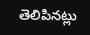తెలిపినట్లు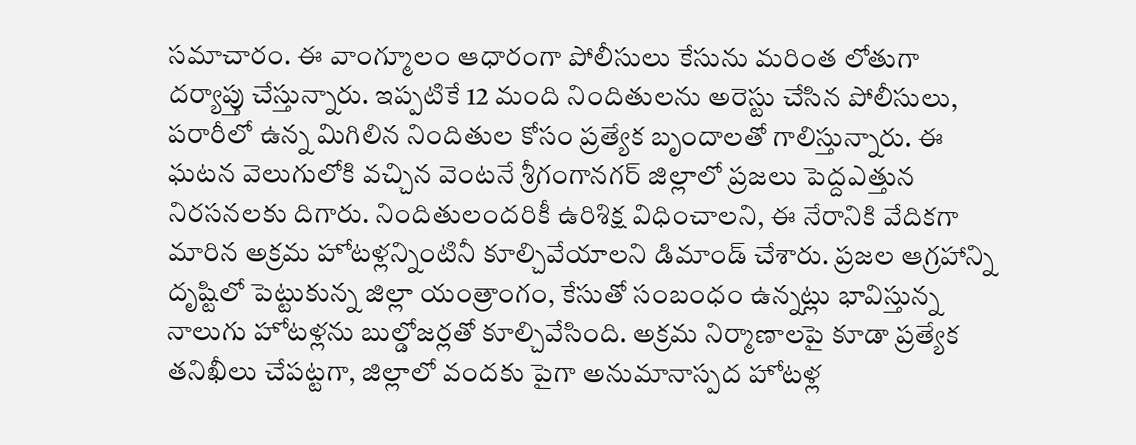సమాచారం. ఈ వాంగ్మూలం ఆధారంగా పోలీసులు కేసును మరింత లోతుగా దర్యాప్తు చేస్తున్నారు. ఇప్పటికే 12 మంది నిందితులను అరెస్టు చేసిన పోలీసులు, పరారీలో ఉన్న మిగిలిన నిందితుల కోసం ప్రత్యేక బృందాలతో గాలిస్తున్నారు. ఈ ఘటన వెలుగులోకి వచ్చిన వెంటనే శ్రీగంగానగర్ జిల్లాలో ప్రజలు పెద్దఎత్తున నిరసనలకు దిగారు. నిందితులందరికీ ఉరిశిక్ష విధించాలని, ఈ నేరానికి వేదికగా మారిన అక్రమ హోటళ్లన్నింటినీ కూల్చివేయాలని డిమాండ్ చేశారు. ప్రజల ఆగ్రహాన్ని దృష్టిలో పెట్టుకున్న జిల్లా యంత్రాంగం, కేసుతో సంబంధం ఉన్నట్లు భావిస్తున్న నాలుగు హోటళ్లను బుల్డోజర్లతో కూల్చివేసింది. అక్రమ నిర్మాణాలపై కూడా ప్రత్యేక తనిఖీలు చేపట్టగా, జిల్లాలో వందకు పైగా అనుమానాస్పద హోటళ్ల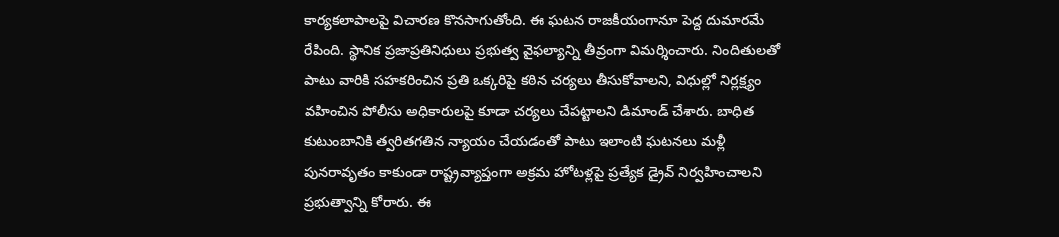కార్యకలాపాలపై విచారణ కొనసాగుతోంది. ఈ ఘటన రాజకీయంగానూ పెద్ద దుమారమే రేపింది. స్థానిక ప్రజాప్రతినిధులు ప్రభుత్వ వైఫల్యాన్ని తీవ్రంగా విమర్శించారు. నిందితులతో పాటు వారికి సహకరించిన ప్రతి ఒక్కరిపై కఠిన చర్యలు తీసుకోవాలని, విధుల్లో నిర్లక్ష్యం వహించిన పోలీసు అధికారులపై కూడా చర్యలు చేపట్టాలని డిమాండ్ చేశారు. బాధిత కుటుంబానికి త్వరితగతిన న్యాయం చేయడంతో పాటు ఇలాంటి ఘటనలు మళ్లీ పునరావృతం కాకుండా రాష్ట్రవ్యాప్తంగా అక్రమ హోటళ్లపై ప్రత్యేక డ్రైవ్ నిర్వహించాలని ప్రభుత్వాన్ని కోరారు. ఈ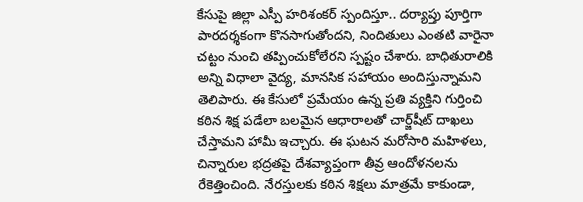కేసుపై జిల్లా ఎస్పీ హరిశంకర్ స్పందిస్తూ.. దర్యాప్తు పూర్తిగా పారదర్శకంగా కొనసాగుతోందని, నిందితులు ఎంతటి వారైనా చట్టం నుంచి తప్పించుకోలేరని స్పష్టం చేశారు. బాధితురాలికి అన్ని విధాలా వైద్య, మానసిక సహాయం అందిస్తున్నామని తెలిపారు. ఈ కేసులో ప్రమేయం ఉన్న ప్రతి వ్యక్తిని గుర్తించి కఠిన శిక్ష పడేలా బలమైన ఆధారాలతో చార్జ్‌షీట్ దాఖలు చేస్తామని హామీ ఇచ్చారు. ఈ ఘటన మరోసారి మహిళలు, చిన్నారుల భద్రతపై దేశవ్యాప్తంగా తీవ్ర ఆందోళనలను రేకెత్తించింది. నేరస్తులకు కఠిన శిక్షలు మాత్రమే కాకుండా,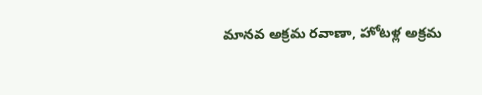మానవ అక్రమ రవాణా, హోటళ్ల అక్రమ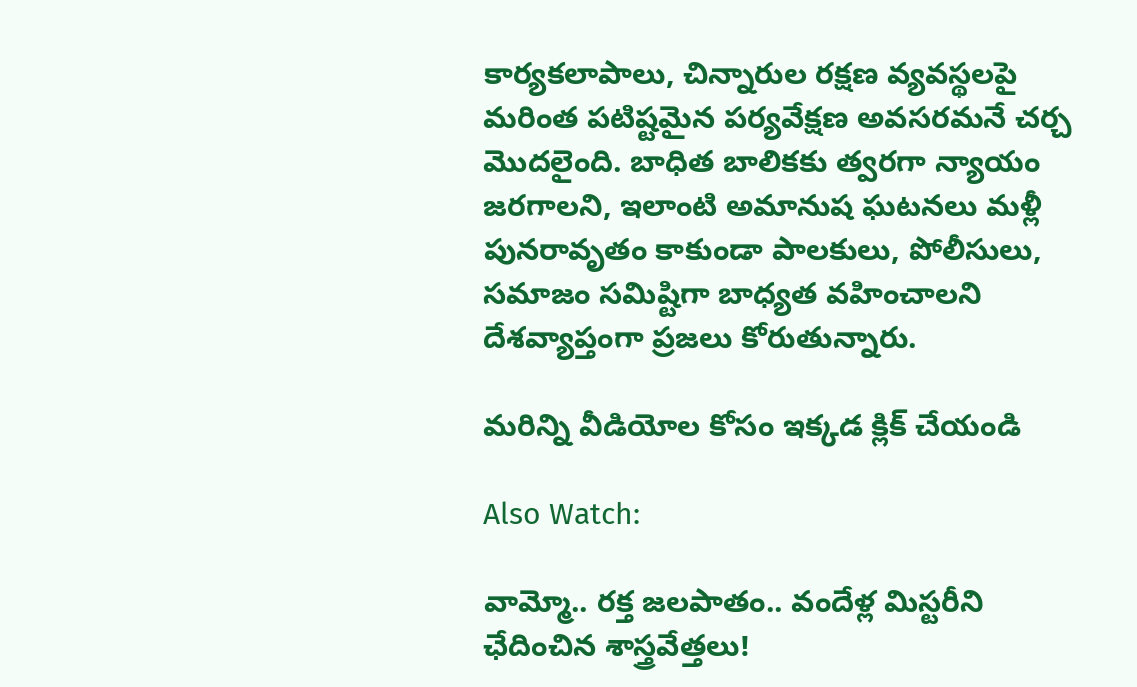కార్యకలాపాలు, చిన్నారుల రక్షణ వ్యవస్థలపై మరింత పటిష్టమైన పర్యవేక్షణ అవసరమనే చర్చ మొదలైంది. బాధిత బాలికకు త్వరగా న్యాయం జరగాలని, ఇలాంటి అమానుష ఘటనలు మళ్లీ పునరావృతం కాకుండా పాలకులు, పోలీసులు, సమాజం సమిష్టిగా బాధ్యత వహించాలని దేశవ్యాప్తంగా ప్రజలు కోరుతున్నారు.

మరిన్ని వీడియోల కోసం ఇక్కడ క్లిక్ చేయండి

Also Watch:

వామ్మో.. రక్త జలపాతం.. వందేళ్ల మిస్టరీని ఛేదించిన శాస్త్రవేత్తలు!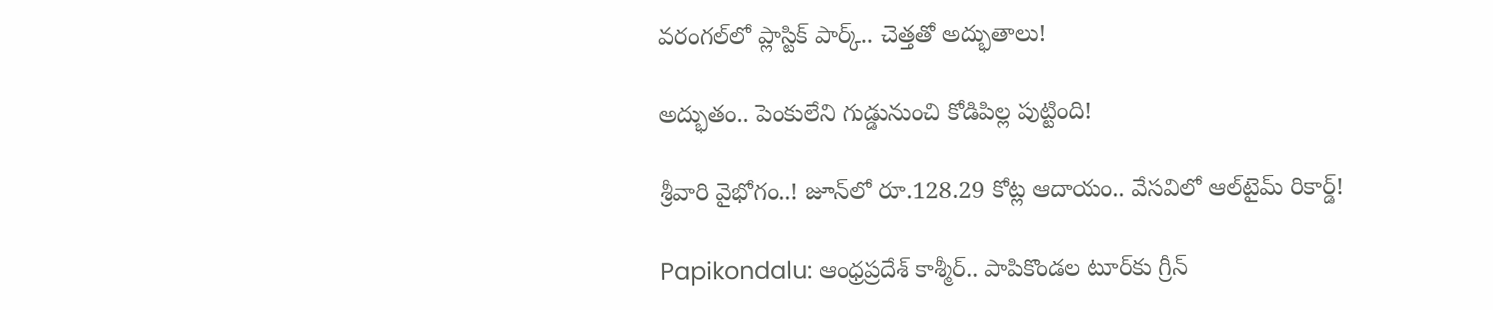వరంగల్‌లో ప్లాస్టిక్ పార్క్.. చెత్తతో అద్భుతాలు!

అద్భుతం.. పెంకులేని గుడ్డునుంచి కోడిపిల్ల పుట్టింది!

శ్రీవారి వైభోగం..! జూన్‌లో రూ.128.29 కోట్ల ఆదాయం.. వేసవిలో ఆల్‌టైమ్ రికార్డ్!

Papikondalu: ఆంధ్రప్రదేశ్ కాశ్మీర్.. పాపికొండల టూర్‌కు గ్రీన్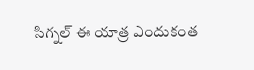సిగ్నల్ ఈ యాత్ర ఎందుకంత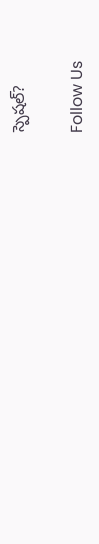స్పెషల్?

Follow Us